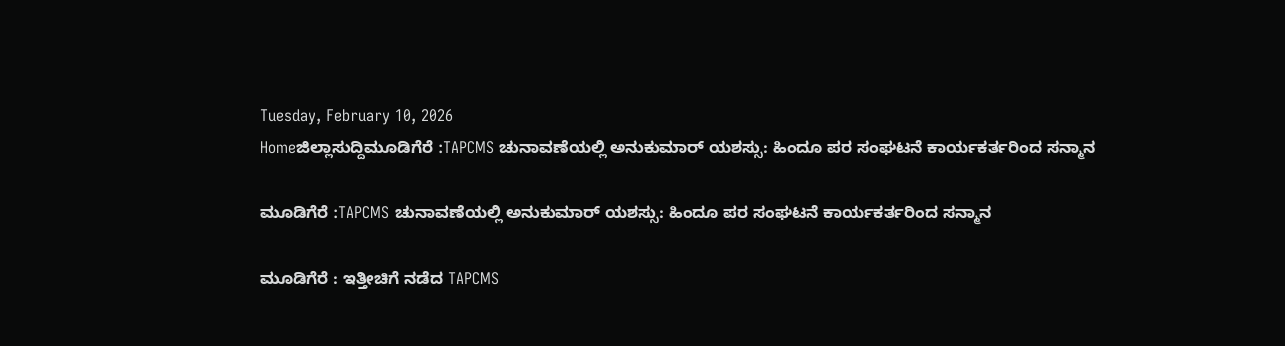Tuesday, February 10, 2026
Homeಜಿಲ್ಲಾಸುದ್ದಿಮೂಡಿಗೆರೆ :TAPCMS ಚುನಾವಣೆಯಲ್ಲಿ ಅನುಕುಮಾರ್ ಯಶಸ್ಸು: ಹಿಂದೂ ಪರ ಸಂಘಟನೆ ಕಾರ್ಯಕರ್ತರಿಂದ ಸನ್ಮಾನ

ಮೂಡಿಗೆರೆ :TAPCMS ಚುನಾವಣೆಯಲ್ಲಿ ಅನುಕುಮಾರ್ ಯಶಸ್ಸು: ಹಿಂದೂ ಪರ ಸಂಘಟನೆ ಕಾರ್ಯಕರ್ತರಿಂದ ಸನ್ಮಾನ

ಮೂಡಿಗೆರೆ : ಇತ್ತೀಚಿಗೆ ನಡೆದ TAPCMS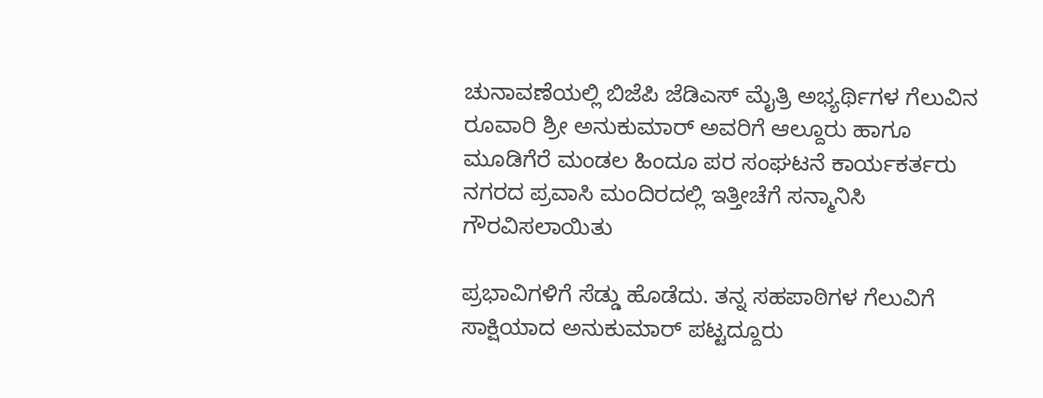ಚುನಾವಣೆಯಲ್ಲಿ ಬಿಜೆಪಿ ಜೆಡಿಎಸ್ ಮೈತ್ರಿ ಅಭ್ಯರ್ಥಿಗಳ ಗೆಲುವಿನ ರೂವಾರಿ ಶ್ರೀ ಅನುಕುಮಾರ್ ಅವರಿಗೆ ಆಲ್ದೂರು ಹಾಗೂ ಮೂಡಿಗೆರೆ ಮಂಡಲ ಹಿಂದೂ ಪರ ಸಂಘಟನೆ ಕಾರ್ಯಕರ್ತರು ನಗರದ ಪ್ರವಾಸಿ ಮಂದಿರದಲ್ಲಿ ಇತ್ತೀಚೆಗೆ ಸನ್ಮಾನಿಸಿ ಗೌರವಿಸಲಾಯಿತು

ಪ್ರಭಾವಿಗಳಿಗೆ ಸೆಡ್ಡು ಹೊಡೆದು. ತನ್ನ ಸಹಪಾಠಿಗಳ ಗೆಲುವಿಗೆ ಸಾಕ್ಷಿಯಾದ ಅನುಕುಮಾರ್ ಪಟ್ಟದ್ದೂರು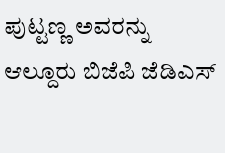ಪುಟ್ಟಣ್ಣ ಅವರನ್ನು ಆಲ್ದೂರು ಬಿಜೆಪಿ ಜೆಡಿಎಸ್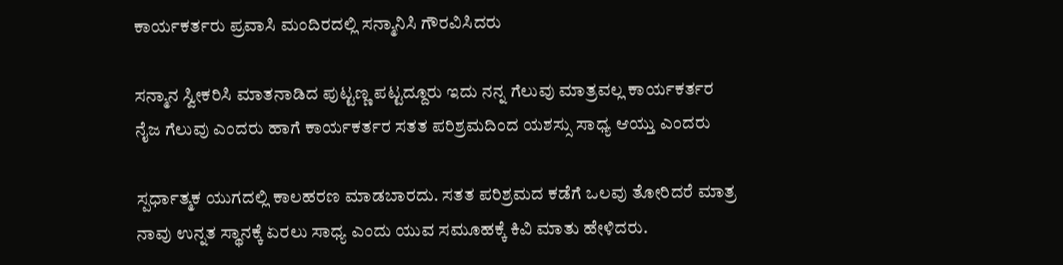ಕಾರ್ಯಕರ್ತರು ಪ್ರವಾಸಿ ಮಂದಿರದಲ್ಲಿ ಸನ್ಮಾನಿಸಿ ಗೌರವಿಸಿದರು

ಸನ್ಮಾನ ಸ್ವೀಕರಿಸಿ ಮಾತನಾಡಿದ ಪುಟ್ಟಣ್ಣ ಪಟ್ಟದ್ದೂರು ಇದು ನನ್ನ ಗೆಲುವು ಮಾತ್ರವಲ್ಲ ಕಾರ್ಯಕರ್ತರ ನೈಜ ಗೆಲುವು ಎಂದರು ಹಾಗೆ ಕಾರ್ಯಕರ್ತರ ಸತತ ಪರಿಶ್ರಮದಿಂದ ಯಶಸ್ಸು ಸಾಧ್ಯ ಆಯ್ತು ಎಂದರು

ಸ್ಪರ್ಧಾತ್ಮಕ ಯುಗದಲ್ಲಿ ಕಾಲಹರಣ ಮಾಡಬಾರದು. ಸತತ ಪರಿಶ್ರಮದ ಕಡೆಗೆ ಒಲವು ತೋರಿದರೆ ಮಾತ್ರ ನಾವು ಉನ್ನತ ಸ್ಥಾನಕ್ಕೆ ಏರಲು ಸಾಧ್ಯ ಎಂದು ಯುವ ಸಮೂಹಕ್ಕೆ ಕಿವಿ ಮಾತು ಹೇಳಿದರು.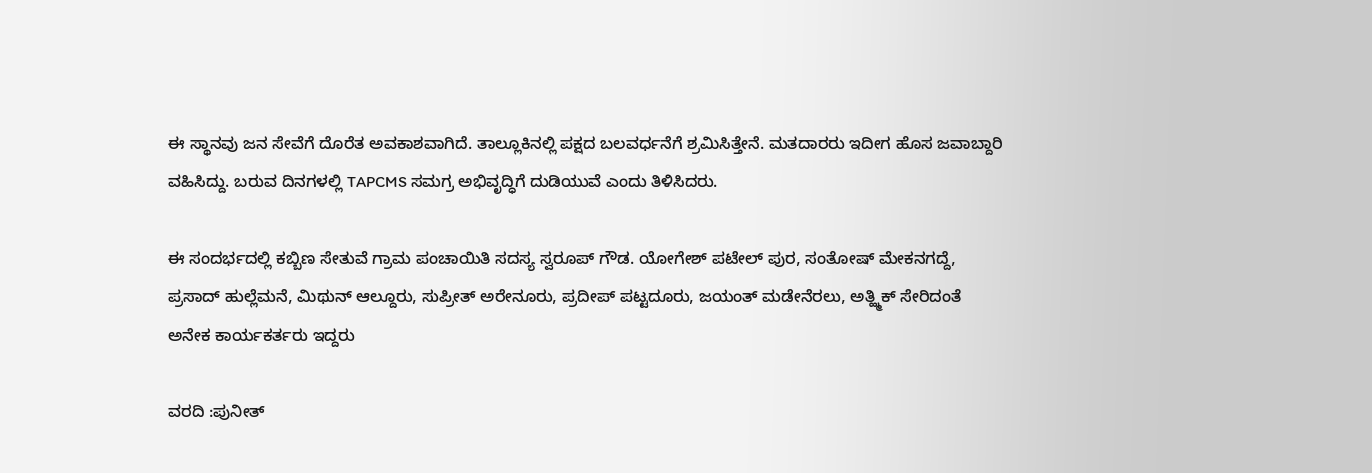ಈ ಸ್ಥಾನವು ಜನ ಸೇವೆಗೆ ದೊರೆತ ಅವಕಾಶವಾಗಿದೆ. ತಾಲ್ಲೂಕಿನಲ್ಲಿ ಪಕ್ಷದ ಬಲವರ್ಧನೆಗೆ ಶ್ರಮಿಸಿತ್ತೇನೆ. ಮತದಾರರು ಇದೀಗ ಹೊಸ ಜವಾಬ್ದಾರಿ ವಹಿಸಿದ್ದು. ಬರುವ ದಿನಗಳಲ್ಲಿ TAPCMS ಸಮಗ್ರ ಅಭಿವೃದ್ಧಿಗೆ ದುಡಿಯುವೆ ಎಂದು ತಿಳಿಸಿದರು.

ಈ ಸಂದರ್ಭದಲ್ಲಿ ಕಬ್ಬಿಣ ಸೇತುವೆ ಗ್ರಾಮ ಪಂಚಾಯಿತಿ ಸದಸ್ಯ ಸ್ವರೂಪ್ ಗೌಡ. ಯೋಗೇಶ್ ಪಟೇಲ್ ಪುರ, ಸಂತೋಷ್ ಮೇಕನಗದ್ದೆ, ಪ್ರಸಾದ್ ಹುಲ್ಲೆಮನೆ, ಮಿಥುನ್ ಆಲ್ದೂರು, ಸುಪ್ರೀತ್ ಅರೇನೂರು, ಪ್ರದೀಪ್ ಪಟ್ಟದೂರು, ಜಯಂತ್ ಮಡೇನೆರಲು, ಅತ್ಹ್ಮಿಕ್ ಸೇರಿದಂತೆ ಅನೇಕ ಕಾರ್ಯಕರ್ತರು ಇದ್ದರು

ವರದಿ :ಪುನೀತ್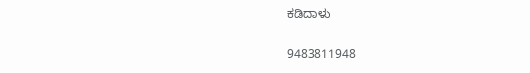ಕಡಿದಾಳು

9483811948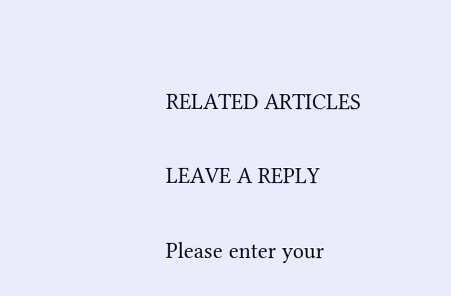RELATED ARTICLES

LEAVE A REPLY

Please enter your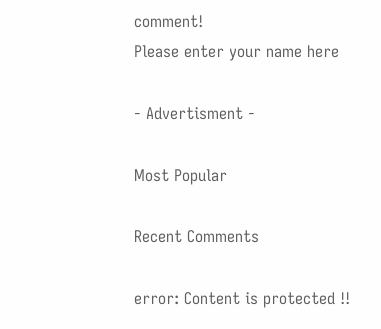comment!
Please enter your name here

- Advertisment -

Most Popular

Recent Comments

error: Content is protected !!